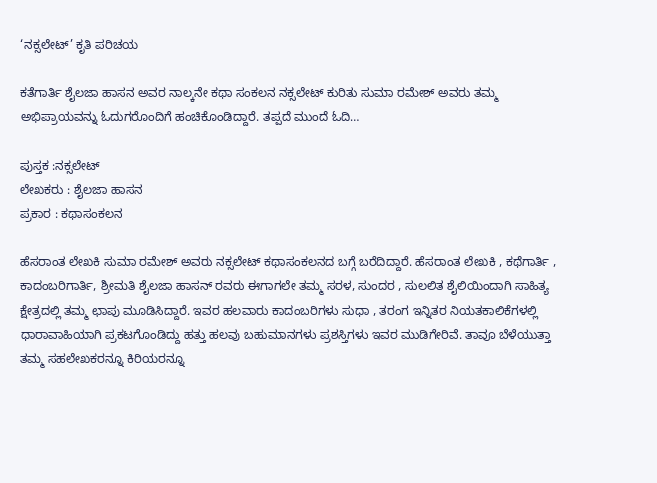‘ನಕ್ಸಲೇಟ್’ ಕೃತಿ ಪರಿಚಯ

ಕತೆಗಾರ್ತಿ ಶೈಲಜಾ ಹಾಸನ ಅವರ ನಾಲ್ಕನೇ ಕಥಾ ಸಂಕಲನ ನಕ್ಸಲೇಟ್ ಕುರಿತು ಸುಮಾ ರಮೇಶ್ ಅವರು ತಮ್ಮ ಅಭಿಪ್ರಾಯವನ್ನು ಓದುಗರೊಂದಿಗೆ ಹಂಚಿಕೊಂಡಿದ್ದಾರೆ. ತಪ್ಪದೆ ಮುಂದೆ ಓದಿ…

ಪುಸ್ತಕ :ನಕ್ಸಲೇಟ್
ಲೇಖಕರು : ಶೈಲಜಾ ಹಾಸನ
ಪ್ರಕಾರ : ಕಥಾಸಂಕಲನ

ಹೆಸರಾಂತ ಲೇಖಕಿ ಸುಮಾ ರಮೇಶ್ ಅವರು ನಕ್ಸಲೇಟ್ ಕಥಾಸಂಕಲನದ ಬಗ್ಗೆ ಬರೆದಿದ್ದಾರೆ. ಹೆಸರಾಂತ ಲೇಖಕಿ , ಕಥೆಗಾರ್ತಿ , ಕಾದಂಬರಿಗಾರ್ತಿ, ಶ್ರೀಮತಿ ಶೈಲಜಾ ಹಾಸನ್ ರವರು ಈಗಾಗಲೇ ತಮ್ಮ ಸರಳ, ಸುಂದರ , ಸುಲಲಿತ ಶೈಲಿಯಿಂದಾಗಿ ಸಾಹಿತ್ಯ ಕ್ಷೇತ್ರದಲ್ಲಿ ತಮ್ಮ ಛಾಪು ಮೂಡಿಸಿದ್ದಾರೆ. ಇವರ ಹಲವಾರು ಕಾದಂಬರಿಗಳು ಸುಧಾ , ತರಂಗ ಇನ್ನಿತರ ನಿಯತಕಾಲಿಕೆಗಳಲ್ಲಿ ಧಾರಾವಾಹಿಯಾಗಿ ಪ್ರಕಟಗೊಂಡಿದ್ದು ಹತ್ತು ಹಲವು ಬಹುಮಾನಗಳು ಪ್ರಶಸ್ತಿಗಳು ಇವರ ಮುಡಿಗೇರಿವೆ. ತಾವೂ ಬೆಳೆಯುತ್ತಾ ತಮ್ಮ ಸಹಲೇಖಕರನ್ನೂ ಕಿರಿಯರನ್ನೂ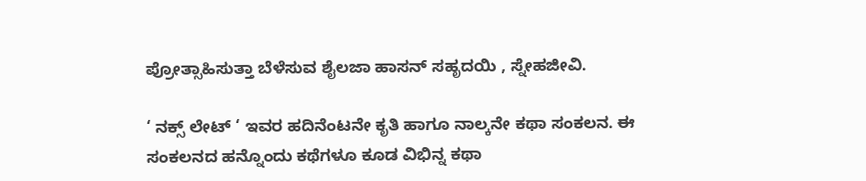ಪ್ರೋತ್ಸಾಹಿಸುತ್ತಾ ಬೆಳೆಸುವ ಶೈಲಜಾ ಹಾಸನ್ ಸಹೃದಯಿ , ಸ್ನೇಹಜೀವಿ.

‘ ನಕ್ಸ್ ಲೇಟ್ ‘ ಇವರ ಹದಿನೆಂಟನೇ ಕೃತಿ ಹಾಗೂ ನಾಲ್ಕನೇ ಕಥಾ ಸಂಕಲನ. ಈ ಸಂಕಲನದ ಹನ್ನೊಂದು ಕಥೆಗಳೂ ಕೂಡ ವಿಭಿನ್ನ ಕಥಾ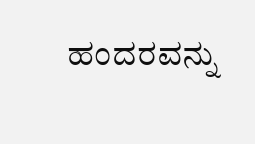ಹಂದರವನ್ನು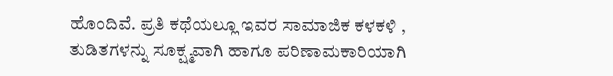ಹೊಂದಿವೆ. ಪ್ರತಿ ಕಥೆಯಲ್ಲೂ ಇವರ ಸಾಮಾಜಿಕ ಕಳಕಳಿ , ತುಡಿತಗಳನ್ನು ಸೂಕ್ಷ್ಮವಾಗಿ ಹಾಗೂ ಪರಿಣಾಮಕಾರಿಯಾಗಿ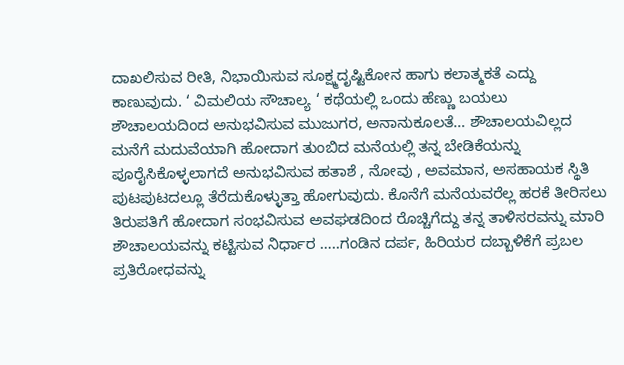ದಾಖಲಿಸುವ ರೀತಿ, ನಿಭಾಯಿಸುವ ಸೂಕ್ಷ್ಮದೃಷ್ಟಿಕೋನ ಹಾಗು ಕಲಾತ್ಮಕತೆ ಎದ್ದು ಕಾಣುವುದು. ‘ ವಿಮಲಿಯ ಸೌಚಾಲ್ಯ ‘ ಕಥೆಯಲ್ಲಿ ಒಂದು ಹೆಣ್ಣು ಬಯಲು ಶೌಚಾಲಯದಿಂದ ಅನುಭವಿಸುವ ಮುಜುಗರ, ಅನಾನುಕೂಲತೆ… ಶೌಚಾಲಯವಿಲ್ಲದ ಮನೆಗೆ ಮದುವೆಯಾಗಿ ಹೋದಾಗ ತುಂಬಿದ ಮನೆಯಲ್ಲಿ ತನ್ನ ಬೇಡಿಕೆಯನ್ನು ಪೂರೈಸಿಕೊಳ್ಳಲಾಗದೆ ಅನುಭವಿಸುವ ಹತಾಶೆ , ನೋವು , ಅವಮಾನ, ಅಸಹಾಯಕ ಸ್ಥಿತಿ ಪುಟಪುಟದಲ್ಲೂ ತೆರೆದುಕೊಳ್ಳುತ್ತಾ ಹೋಗುವುದು. ಕೊನೆಗೆ ಮನೆಯವರೆಲ್ಲ ಹರಕೆ ತೀರಿಸಲು ತಿರುಪತಿಗೆ ಹೋದಾಗ ಸಂಭವಿಸುವ ಅವಘಡದಿಂದ ರೊಚ್ಚಿಗೆದ್ದು ತನ್ನ ತಾಳಿಸರವನ್ನು ಮಾರಿ ಶೌಚಾಲಯವನ್ನು ಕಟ್ಟಿಸುವ ನಿರ್ಧಾರ …..ಗಂಡಿನ ದರ್ಪ, ಹಿರಿಯರ ದಬ್ಬಾಳಿಕೆಗೆ ಪ್ರಬಲ ಪ್ರತಿರೋಧವನ್ನು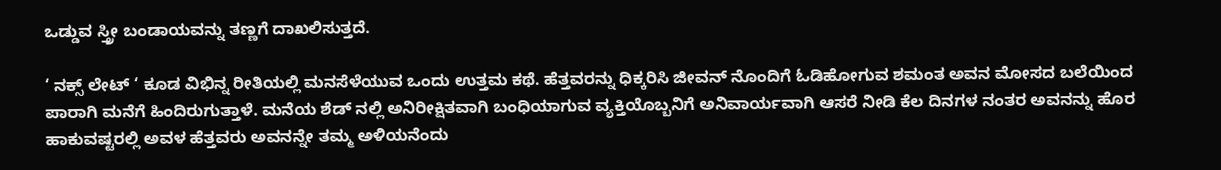ಒಡ್ಡುವ ಸ್ತ್ರೀ ಬಂಡಾಯವನ್ನು ತಣ್ಣಗೆ ದಾಖಲಿಸುತ್ತದೆ.

‘ ನಕ್ಸ್ ಲೇಟ್ ‘ ಕೂಡ ವಿಭಿನ್ನ ರೀತಿಯಲ್ಲಿ ಮನಸೆಳೆಯುವ ಒಂದು ಉತ್ತಮ ಕಥೆ. ಹೆತ್ತವರನ್ನು ಧಿಕ್ಕರಿಸಿ ಜೀವನ್ ನೊಂದಿಗೆ ಓಡಿಹೋಗುವ ಶಮಂತ ಅವನ ಮೋಸದ ಬಲೆಯಿಂದ ಪಾರಾಗಿ ಮನೆಗೆ ಹಿಂದಿರುಗುತ್ತಾಳೆ. ಮನೆಯ ಶೆಡ್ ನಲ್ಲಿ ಅನಿರೀಕ್ಷಿತವಾಗಿ ಬಂಧಿಯಾಗುವ ವ್ಯಕ್ತಿಯೊಬ್ಬನಿಗೆ ಅನಿವಾರ್ಯವಾಗಿ ಆಸರೆ ನೀಡಿ ಕೆಲ ದಿನಗಳ ನಂತರ ಅವನನ್ನು ಹೊರ ಹಾಕುವಷ್ಟರಲ್ಲಿ ಅವಳ ಹೆತ್ತವರು ಅವನನ್ನೇ ತಮ್ಮ ಅಳಿಯನೆಂದು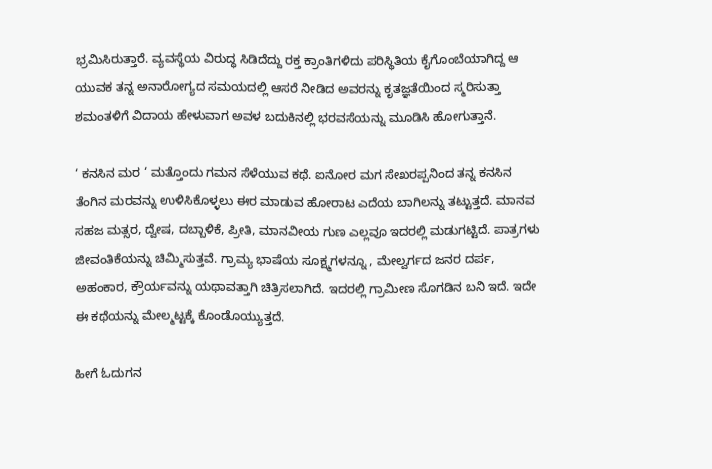ಭ್ರಮಿಸಿರುತ್ತಾರೆ. ವ್ಯವಸ್ಥೆಯ ವಿರುದ್ಧ ಸಿಡಿದೆದ್ದು ರಕ್ತ ಕ್ರಾಂತಿಗಳಿದು ಪರಿಸ್ಥಿತಿಯ ಕೈಗೊಂಬೆಯಾಗಿದ್ದ ಆ ಯುವಕ ತನ್ನ ಅನಾರೋಗ್ಯದ ಸಮಯದಲ್ಲಿ ಆಸರೆ ನೀಡಿದ ಅವರನ್ನು ಕೃತಜ್ಞತೆಯಿಂದ ಸ್ಮರಿಸುತ್ತಾ ಶಮಂತಳಿಗೆ ವಿದಾಯ ಹೇಳುವಾಗ ಅವಳ ಬದುಕಿನಲ್ಲಿ ಭರವಸೆಯನ್ನು ಮೂಡಿಸಿ ಹೋಗುತ್ತಾನೆ.

‘ ಕನಸಿನ ಮರ ‘ ಮತ್ತೊಂದು ಗಮನ ಸೆಳೆಯುವ ಕಥೆ. ಐನೋರ ಮಗ ಸೇಖರಪ್ಪನಿಂದ ತನ್ನ ಕನಸಿನ ತೆಂಗಿನ ಮರವನ್ನು ಉಳಿಸಿಕೊಳ್ಳಲು ಈರ ಮಾಡುವ ಹೋರಾಟ ಎದೆಯ ಬಾಗಿಲನ್ನು ತಟ್ಟುತ್ತದೆ. ಮಾನವ ಸಹಜ ಮತ್ಸರ, ದ್ವೇಷ, ದಬ್ಬಾಳಿಕೆ, ಪ್ರೀತಿ, ಮಾನವೀಯ ಗುಣ ಎಲ್ಲವೂ ಇದರಲ್ಲಿ ಮಡುಗಟ್ಟಿದೆ. ಪಾತ್ರಗಳು ಜೀವಂತಿಕೆಯನ್ನು ಚಿಮ್ಮಿಸುತ್ತವೆ. ಗ್ರಾಮ್ಯ ಭಾಷೆಯ ಸೂಕ್ಷ್ಮಗಳನ್ನೂ , ಮೇಲ್ವರ್ಗದ ಜನರ ದರ್ಪ, ಅಹಂಕಾರ, ಕ್ರೌರ್ಯವನ್ನು ಯಥಾವತ್ತಾಗಿ ಚಿತ್ರಿಸಲಾಗಿದೆ. ಇದರಲ್ಲಿ ಗ್ರಾಮೀಣ ಸೊಗಡಿನ ಬನಿ ಇದೆ. ಇದೇ ಈ ಕಥೆಯನ್ನು ಮೇಲ್ಮಟ್ಟಕ್ಕೆ ಕೊಂಡೊಯ್ಯುತ್ತದೆ.

ಹೀಗೆ ಓದುಗನ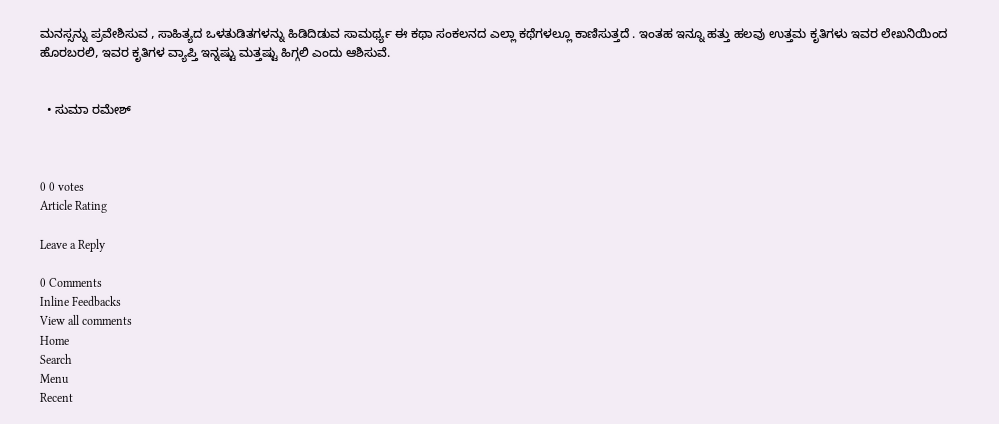ಮನಸ್ಸನ್ನು ಪ್ರವೇಶಿಸುವ , ಸಾಹಿತ್ಯದ ಒಳತುಡಿತಗಳನ್ನು ಹಿಡಿದಿಡುವ ಸಾಮರ್ಥ್ಯ ಈ ಕಥಾ ಸಂಕಲನದ ಎಲ್ಲಾ ಕಥೆಗಳಲ್ಲೂ ಕಾಣಿಸುತ್ತದೆ . ಇಂತಹ ಇನ್ನೂ ಹತ್ತು ಹಲವು ಉತ್ತಮ ಕೃತಿಗಳು ಇವರ ಲೇಖನಿಯಿಂದ ಹೊರಬರಲಿ, ಇವರ ಕೃತಿಗಳ ವ್ಯಾಪ್ತಿ ಇನ್ನಷ್ಟು ಮತ್ತಷ್ಟು ಹಿಗ್ಗಲಿ ಎಂದು ಆಶಿಸುವೆ.


  • ಸುಮಾ ರಮೇಶ್



0 0 votes
Article Rating

Leave a Reply

0 Comments
Inline Feedbacks
View all comments
Home
Search
Menu
Recent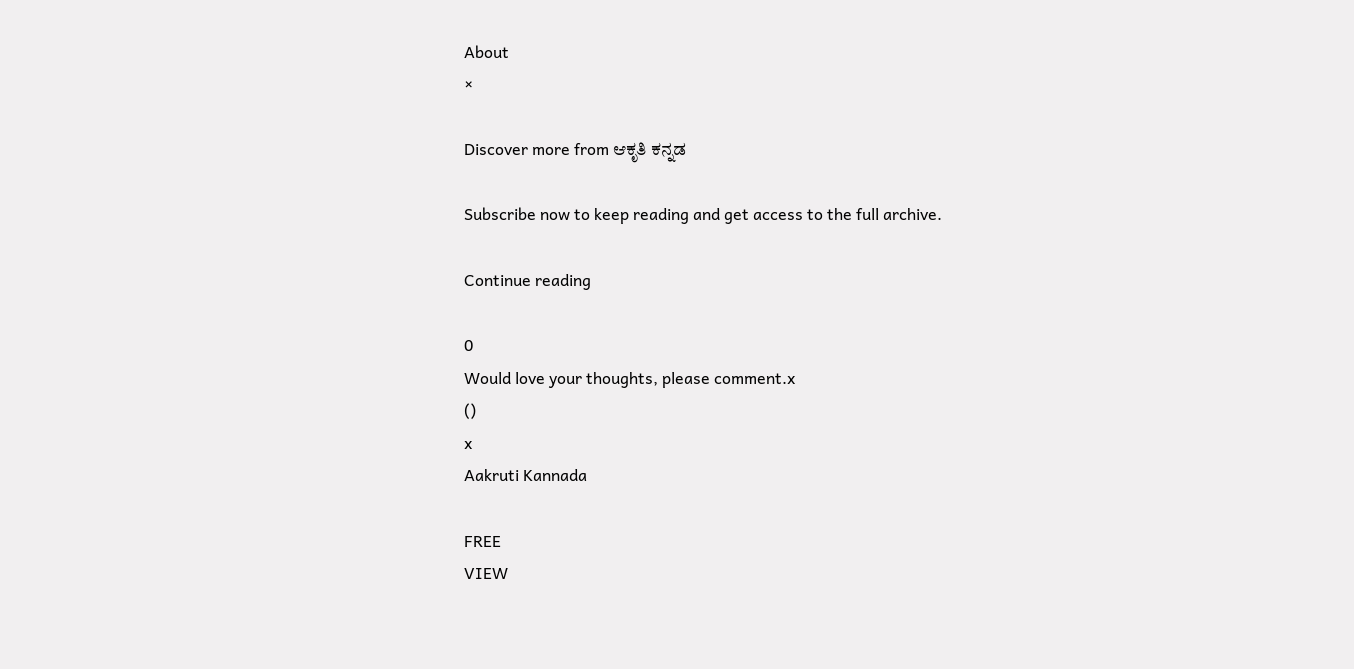About
×

Discover more from ಆಕೃತಿ ಕನ್ನಡ

Subscribe now to keep reading and get access to the full archive.

Continue reading

0
Would love your thoughts, please comment.x
()
x
Aakruti Kannada

FREE
VIEW